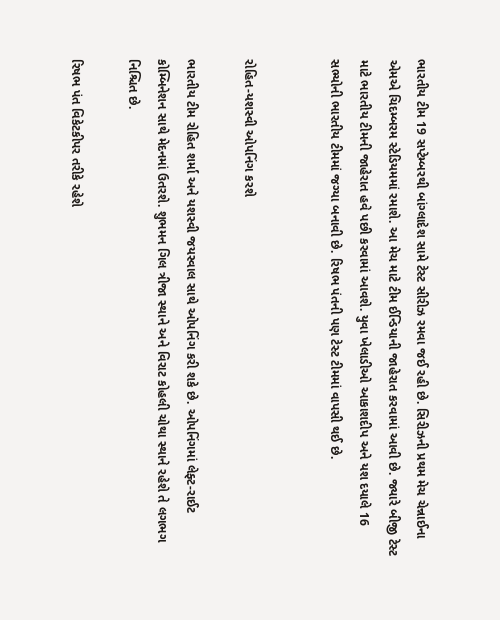ભારતીય ટીમ 19 સપ્ટેમ્બરથી બાંગ્લાદેશ સામે ટેસ્ટ સીરીઝ રમવા જઈ રહી છે. સિરીઝની પ્રથમ મેચ ચેન્નાઈના એમએ ચિદમ્બરમ સ્ટેડિયમમાં રમાશે. આ મેચ માટે ટીમ ઈન્ડિયાની જાહેરાત કરવામાં આવી છે. જ્યારે બીજી ટેસ્ટ માટે ભારતીય ટીમની જાહેરાત હવે પછી કરવામાં આવશે. યુવા ખેલાડીઓ આકાશદીપ અને યશ દયાલે 16 સભ્યોની ભારતીય ટીમમાં જગ્યા બનાવી છે. રિષભ પંતની પણ ટેસ્ટ ટીમમાં વાપસી થઈ છે.


રોહિત-યશસ્વી ઓપનિંગ કરશે

ભારતીય ટીમ રોહિત શર્મા અને યશસ્વી જયસ્વાલ સાથે ઓપનિંગ કરી શકે છે. ઓપનિંગમાં લેફ્ટ-રાઈટ કોમ્બિનેશન સાથે મેદનમાં ઉતરશે. શુભમન ગિલ ત્રીજા સ્થાને અને વિરાટ કોહલી ચોથા સ્થાને રહેશે તે લગભગ નિશ્ચિત છે.

રિષભ પંત વિકેટકીપર તરીકે રહેશે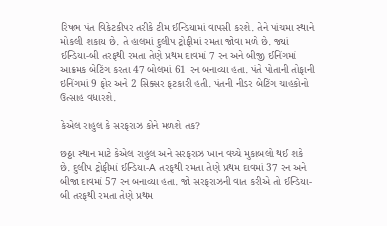રિષભ પંત વિકેટકીપર તરીકે ટીમ ઈન્ડિયામાં વાપસી કરશે. તેને પાંચમા સ્થાને મોકલી શકાય છે. તે હાલમાં દુલીપ ટ્રોફીમાં રમતા જોવા મળે છે. જ્યાં ઈન્ડિયા-બી તરફથી રમતા તેણે પ્રથમ દાવમાં 7 રન અને બીજી ઈનિંગમાં આક્રમક બેટિંગ કરતા 47 બોલમાં 61 રન બનાવ્યા હતા. પંતે પોતાની તોફાની ઇનિંગમાં 9 ફોર અને 2 સિક્સર ફટકારી હતી. પંતની નીડર બેટિંગ ચાહકોનો ઉત્સાહ વધારશે.

કેએલ રાહુલ કે સરફરાઝ કોને મળશે તક?

છઠ્ઠા સ્થાન માટે કેએલ રાહુલ અને સરફરાઝ ખાન વચ્ચે મુકાબલો થઈ શકે છે. દુલીપ ટ્રોફીમાં ઈન્ડિયા-A તરફથી રમતા તેણે પ્રથમ દાવમાં 37 રન અને બીજા દાવમાં 57 રન બનાવ્યા હતા. જો સરફરાઝની વાત કરીએ તો ઈન્ડિયા-બી તરફથી રમતા તેણે પ્રથમ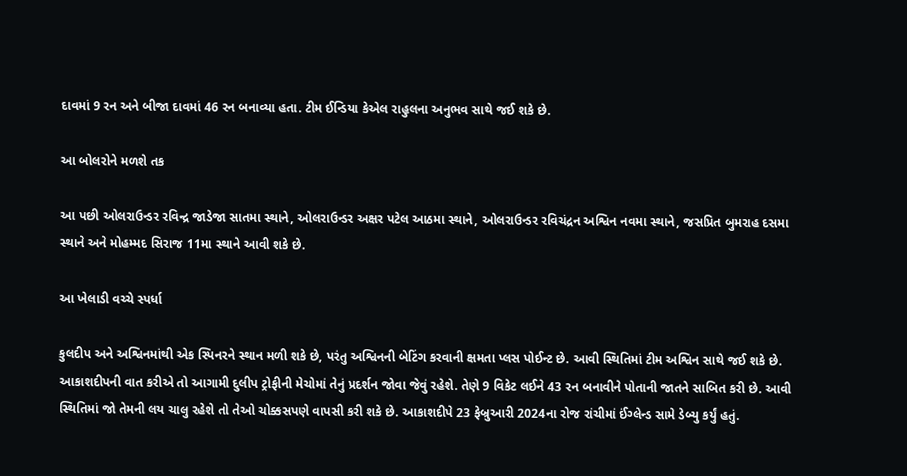દાવમાં 9 રન અને બીજા દાવમાં 46 રન બનાવ્યા હતા. ટીમ ઈન્ડિયા કેએલ રાહુલના અનુભવ સાથે જઈ શકે છે.

આ બોલરોને મળશે તક

આ પછી ઓલરાઉન્ડર રવિન્દ્ર જાડેજા સાતમા સ્થાને, ઓલરાઉન્ડર અક્ષર પટેલ આઠમા સ્થાને, ઓલરાઉન્ડર રવિચંદ્રન અશ્વિન નવમા સ્થાને, જસપ્રિત બુમરાહ દસમા સ્થાને અને મોહમ્મદ સિરાજ 11મા સ્થાને આવી શકે છે.

આ ખેલાડી વચ્ચે સ્પર્ધા

કુલદીપ અને અશ્વિનમાંથી એક સ્પિનરને સ્થાન મળી શકે છે, પરંતુ અશ્વિનની બેટિંગ કરવાની ક્ષમતા પ્લસ પોઈન્ટ છે. આવી સ્થિતિમાં ટીમ અશ્વિન સાથે જઈ શકે છે. આકાશદીપની વાત કરીએ તો આગામી દુલીપ ટ્રોફીની મેચોમાં તેનું પ્રદર્શન જોવા જેવું રહેશે. તેણે 9 વિકેટ લઈને 43 રન બનાવીને પોતાની જાતને સાબિત કરી છે. આવી સ્થિતિમાં જો તેમની લય ચાલુ રહેશે તો તેઓ ચોક્કસપણે વાપસી કરી શકે છે. આકાશદીપે 23 ફેબ્રુઆરી 2024ના રોજ રાંચીમાં ઈંગ્લેન્ડ સામે ડેબ્યુ કર્યું હતું.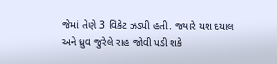જેમાં તેણે 3 વિકેટ ઝડપી હતી. જ્યારે યશ દયાલ અને ધ્રુવ જુરેલે રાહ જોવી પડી શકે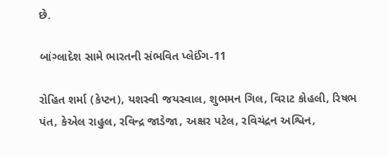છે.

બાંગ્લાદેશ સામે ભારતની સંભવિત પ્લેઈંગ-11

રોહિત શર્મા (કેપ્ટન), યશસ્વી જયસ્વાલ, શુભમન ગિલ, વિરાટ કોહલી, રિષભ પંત, કેએલ રાહુલ, રવિન્દ્ર જાડેજા, અક્ષર પટેલ, રવિચંદ્રન અશ્વિન,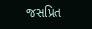જસપ્રિત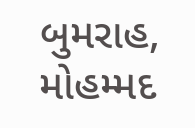બુમરાહ, મોહમ્મદ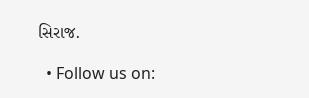સિરાજ.

  • Follow us on: